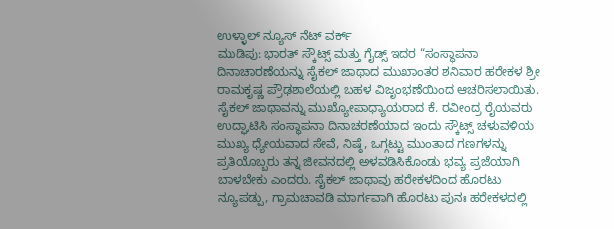ಉಳ್ಳಾಲ್ ನ್ಯೂಸ್ ನೆಟ್ ವರ್ಕ್
ಮುಡಿಪು: ಭಾರತ್ ಸ್ಕೌಟ್ಸ್ ಮತ್ತು ಗೈಡ್ಸ್ ಇದರ “ಸಂಸ್ಥಾಪನಾ ದಿನಾಚಾರಣೆಯನ್ನು ಸೈಕಲ್ ಜಾಥಾದ ಮುಖಾಂತರ ಶನಿವಾರ ಹರೇಕಳ ಶ್ರೀ ರಾಮಕೃಷ್ಣ ಪ್ರೌಢಶಾಲೆಯಲ್ಲಿ ಬಹಳ ವಿಜೃಂಭಣೆಯಿಂದ ಆಚರಿಸಲಾಯಿತು.
ಸೈಕಲ್ ಜಾಥಾವನ್ನು ಮುಖ್ಯೋಪಾಧ್ಯಾಯರಾದ ಕೆ. ರವೀಂದ್ರ ರೈಯವರು ಉದ್ಘಾಟಿಸಿ ಸಂಸ್ಥಾಪನಾ ದಿನಾಚರಣೆಯಾದ ಇಂದು ಸ್ಕೌಟ್ಸ್ ಚಳುವಳಿಯ ಮುಖ್ಯ ಧ್ಯೇಯವಾದ ಸೇವೆ, ನಿಷ್ಠೆ, ಒಗ್ಗಟ್ಟು ಮುಂತಾದ ಗಣಗಳನ್ನು ಪ್ರತಿಯೊಬ್ಬರು ತನ್ನ ಜೀವನದಲ್ಲಿ ಅಳವಡಿಸಿಕೊಂಡು ಭವ್ಯ ಪ್ರಜೆಯಾಗಿ ಬಾಳಬೇಕು ಎಂದರು. ಸೈಕಲ್ ಜಾಥಾವು ಹರೇಕಳದಿಂದ ಹೊರಟು ನ್ಯೂಪಡ್ಪು, ಗ್ರಾಮಚಾವಡಿ ಮಾರ್ಗವಾಗಿ ಹೊರಟು ಪುನಃ ಹರೇಕಳದಲ್ಲಿ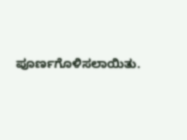ಪೂರ್ಣಗೊಳಿಸಲಾಯಿತು.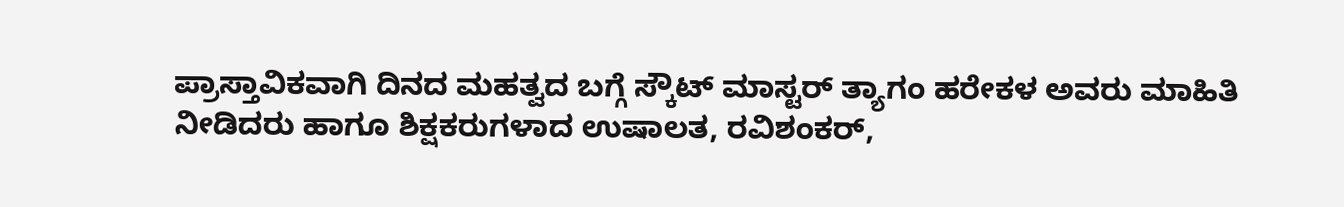ಪ್ರಾಸ್ತಾವಿಕವಾಗಿ ದಿನದ ಮಹತ್ವದ ಬಗ್ಗೆ ಸ್ಕೌಟ್ ಮಾಸ್ಟರ್ ತ್ಯಾಗಂ ಹರೇಕಳ ಅವರು ಮಾಹಿತಿ ನೀಡಿದರು ಹಾಗೂ ಶಿಕ್ಷಕರುಗಳಾದ ಉಷಾಲತ, ರವಿಶಂಕರ್,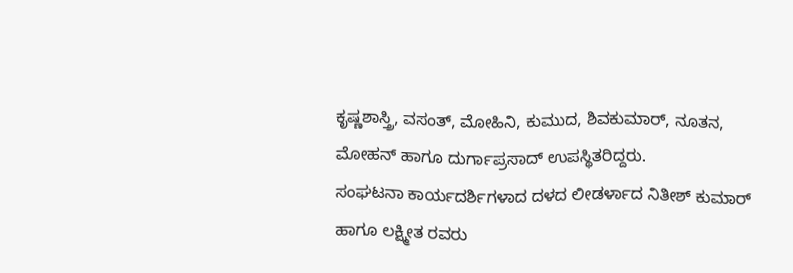ಕೃಷ್ಣಶಾಸ್ತ್ರಿ, ವಸಂತ್, ಮೋಹಿನಿ, ಕುಮುದ, ಶಿವಕುಮಾರ್, ನೂತನ, ಮೋಹನ್ ಹಾಗೂ ದುರ್ಗಾಪ್ರಸಾದ್ ಉಪಸ್ಥಿತರಿದ್ದರು.
ಸಂಘಟನಾ ಕಾರ್ಯದರ್ಶಿಗಳಾದ ದಳದ ಲೀಡರ್ಳಾದ ನಿತೀಶ್ ಕುಮಾರ್ ಹಾಗೂ ಲಕ್ಷ್ಮೀತ ರವರು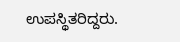ಉಪಸ್ಥಿತರಿದ್ದರು.